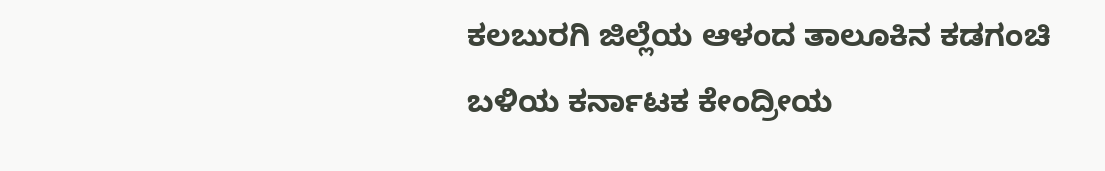ಕಲಬುರಗಿ ಜಿಲ್ಲೆಯ ಆಳಂದ ತಾಲೂಕಿನ ಕಡಗಂಚಿ ಬಳಿಯ ಕರ್ನಾಟಕ ಕೇಂದ್ರೀಯ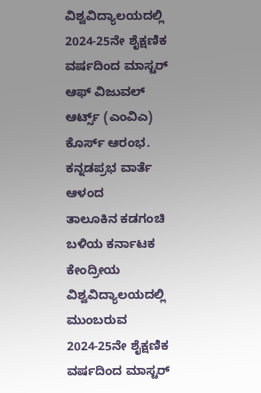ವಿಶ್ವವಿದ್ಯಾಲಯದಲ್ಲಿ 2024-25ನೇ ಶೈಕ್ಷಣಿಕ ವರ್ಷದಿಂದ ಮಾಸ್ಟರ್ ಆಫ್ ವಿಜುವಲ್ ಆರ್ಟ್ಸ್ (ಎಂವಿಎ) ಕೊರ್ಸ್ ಆರಂಭ.
ಕನ್ನಡಪ್ರಭ ವಾರ್ತೆ ಆಳಂದ
ತಾಲೂಕಿನ ಕಡಗಂಚಿ ಬಳಿಯ ಕರ್ನಾಟಕ ಕೇಂದ್ರೀಯ ವಿಶ್ವವಿದ್ಯಾಲಯದಲ್ಲಿ ಮುಂಬರುವ 2024-25ನೇ ಶೈಕ್ಷಣಿಕ ವರ್ಷದಿಂದ ಮಾಸ್ಟರ್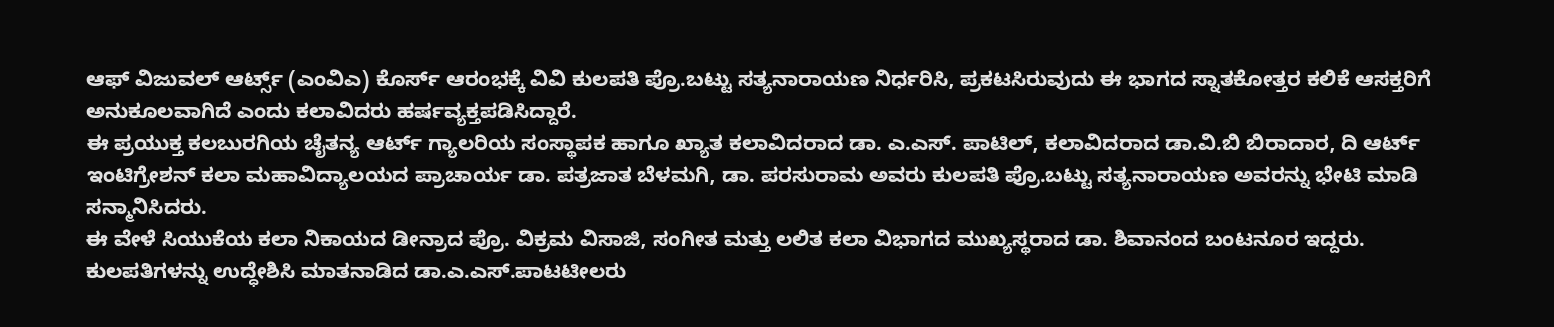ಆಫ್ ವಿಜುವಲ್ ಆರ್ಟ್ಸ್ (ಎಂವಿಎ) ಕೊರ್ಸ್ ಆರಂಭಕ್ಕೆ ವಿವಿ ಕುಲಪತಿ ಪ್ರೊ.ಬಟ್ಟು ಸತ್ಯನಾರಾಯಣ ನಿರ್ಧರಿಸಿ, ಪ್ರಕಟಸಿರುವುದು ಈ ಭಾಗದ ಸ್ನಾತಕೋತ್ತರ ಕಲಿಕೆ ಆಸಕ್ತರಿಗೆ ಅನುಕೂಲವಾಗಿದೆ ಎಂದು ಕಲಾವಿದರು ಹರ್ಷವ್ಯಕ್ತಪಡಿಸಿದ್ದಾರೆ.
ಈ ಪ್ರಯುಕ್ತ ಕಲಬುರಗಿಯ ಚೈತನ್ಯ ಆರ್ಟ್ ಗ್ಯಾಲರಿಯ ಸಂಸ್ಥಾಪಕ ಹಾಗೂ ಖ್ಯಾತ ಕಲಾವಿದರಾದ ಡಾ. ಎ.ಎಸ್. ಪಾಟಿಲ್, ಕಲಾವಿದರಾದ ಡಾ.ವಿ.ಬಿ ಬಿರಾದಾರ, ದಿ ಆರ್ಟ್ ಇಂಟಿಗ್ರೇಶನ್ ಕಲಾ ಮಹಾವಿದ್ಯಾಲಯದ ಪ್ರಾಚಾರ್ಯ ಡಾ. ಪತ್ರಜಾತ ಬೆಳಮಗಿ, ಡಾ. ಪರಸುರಾಮ ಅವರು ಕುಲಪತಿ ಪ್ರೊ.ಬಟ್ಟು ಸತ್ಯನಾರಾಯಣ ಅವರನ್ನು ಭೇಟಿ ಮಾಡಿ ಸನ್ಮಾನಿಸಿದರು.
ಈ ವೇಳೆ ಸಿಯುಕೆಯ ಕಲಾ ನಿಕಾಯದ ಡೀನ್ರಾದ ಪ್ರೊ. ವಿಕ್ರಮ ವಿಸಾಜಿ, ಸಂಗೀತ ಮತ್ತು ಲಲಿತ ಕಲಾ ವಿಭಾಗದ ಮುಖ್ಯಸ್ಥರಾದ ಡಾ. ಶಿವಾನಂದ ಬಂಟನೂರ ಇದ್ದರು.
ಕುಲಪತಿಗಳನ್ನು ಉದ್ಧೇಶಿಸಿ ಮಾತನಾಡಿದ ಡಾ.ಎ.ಎಸ್.ಪಾಟಟೀಲರು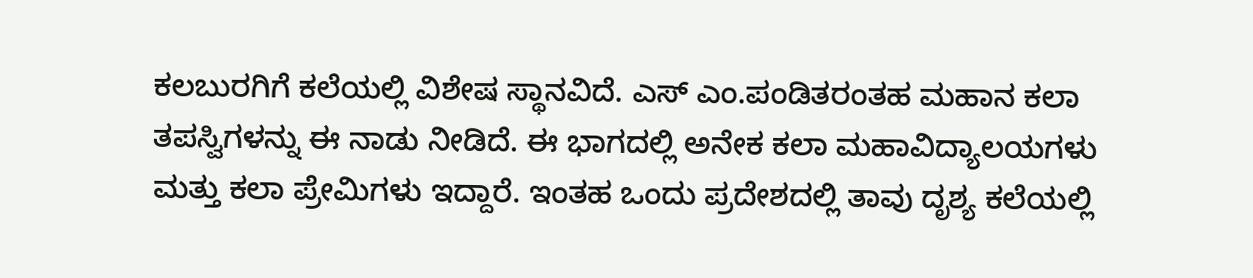ಕಲಬುರಗಿಗೆ ಕಲೆಯಲ್ಲಿ ವಿಶೇಷ ಸ್ಥಾನವಿದೆ. ಎಸ್ ಎಂ.ಪಂಡಿತರಂತಹ ಮಹಾನ ಕಲಾ ತಪಸ್ವಿಗಳನ್ನು ಈ ನಾಡು ನೀಡಿದೆ. ಈ ಭಾಗದಲ್ಲಿ ಅನೇಕ ಕಲಾ ಮಹಾವಿದ್ಯಾಲಯಗಳು ಮತ್ತು ಕಲಾ ಪ್ರೇಮಿಗಳು ಇದ್ದಾರೆ. ಇಂತಹ ಒಂದು ಪ್ರದೇಶದಲ್ಲಿ ತಾವು ದೃಶ್ಯ ಕಲೆಯಲ್ಲಿ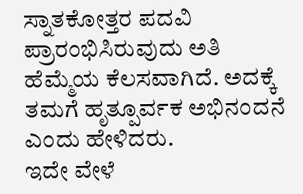ಸ್ನಾತಕೋತ್ತರ ಪದವಿ ಪ್ರಾರಂಭಿಸಿರುವುದು ಅತಿ ಹೆಮ್ಮೆಯ ಕೆಲಸವಾಗಿದೆ. ಅದಕ್ಕೆ ತಮಗೆ ಹೃತ್ಪೂರ್ವಕ ಅಭಿನಂದನೆ ಎಂದು ಹೇಳಿದರು.
ಇದೇ ವೇಳೆ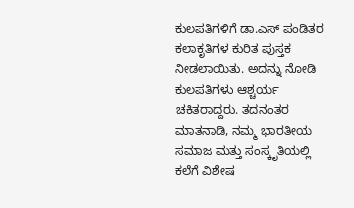ಕುಲಪತಿಗಳಿಗೆ ಡಾ.ಎಸ್ ಪಂಡಿತರ ಕಲಾಕೃತಿಗಳ ಕುರಿತ ಪುಸ್ತಕ ನೀಡಲಾಯಿತು. ಅದನ್ನು ನೋಡಿ ಕುಲಪತಿಗಳು ಆಶ್ಚರ್ಯ ಚಕಿತರಾದ್ದರು. ತದನಂತರ ಮಾತನಾಡಿ, ನಮ್ಮ ಭಾರತೀಯ ಸಮಾಜ ಮತ್ತು ಸಂಸ್ಕೃತಿಯಲ್ಲಿ ಕಲೆಗೆ ವಿಶೇಷ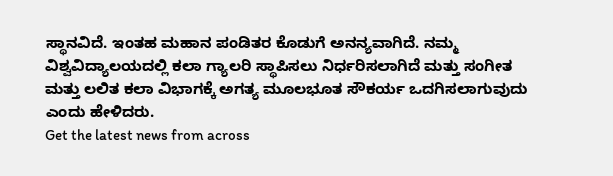ಸ್ಥಾನವಿದೆ. ಇಂತಹ ಮಹಾನ ಪಂಡಿತರ ಕೊಡುಗೆ ಅನನ್ಯವಾಗಿದೆ. ನಮ್ಮ ವಿಶ್ವವಿದ್ಯಾಲಯದಲ್ಲಿ ಕಲಾ ಗ್ಯಾಲರಿ ಸ್ಥಾಪಿಸಲು ನಿರ್ಧರಿಸಲಾಗಿದೆ ಮತ್ತು ಸಂಗೀತ ಮತ್ತು ಲಲಿತ ಕಲಾ ವಿಭಾಗಕ್ಕೆ ಅಗತ್ಯ ಮೂಲಭೂತ ಸೌಕರ್ಯ ಒದಗಿಸಲಾಗುವುದು ಎಂದು ಹೇಳಿದರು.
Get the latest news from across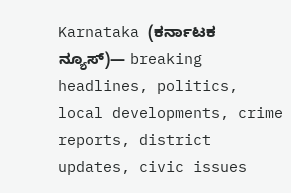Karnataka (ಕರ್ನಾಟಕ ನ್ಯೂಸ್)— breaking headlines, politics, local developments, crime reports, district updates, civic issues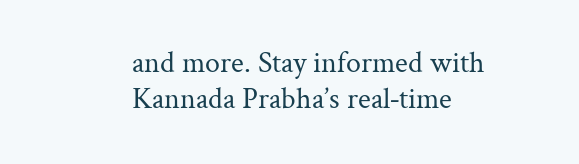and more. Stay informed with Kannada Prabha’s real‑time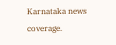Karnataka news coverage.